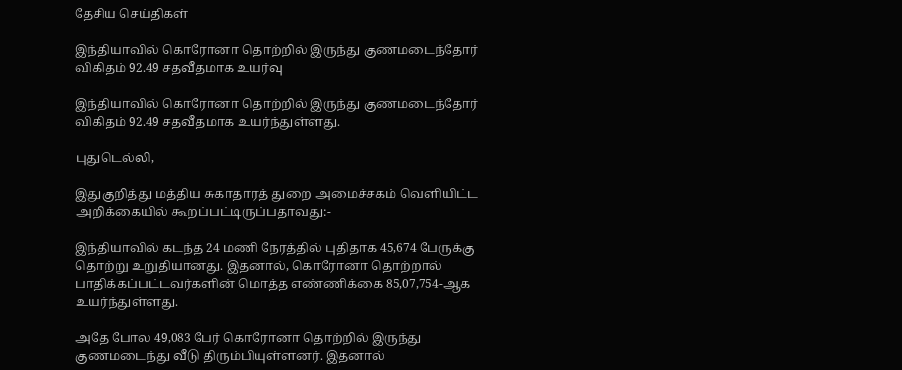தேசிய செய்திகள்

இந்தியாவில் கொரோனா தொற்றில் இருந்து குணமடைந்தோர் விகிதம் 92.49 சதவீதமாக உயர்வு

இந்தியாவில் கொரோனா தொற்றில் இருந்து குணமடைந்தோர் விகிதம் 92.49 சதவீதமாக உயர்ந்துள்ளது.

புதுடெல்லி,

இதுகுறித்து மத்திய சுகாதாரத் துறை அமைச்சகம் வெளியிட்ட அறிக்கையில் கூறப்பட்டிருப்பதாவது:-

இந்தியாவில் கடந்த 24 மணி நேரத்தில் புதிதாக 45,674 பேருக்கு தொற்று உறுதியானது. இதனால், கொரோனா தொற்றால் பாதிக்கப்பட்டவர்களின் மொத்த எண்ணிக்கை 85,07,754-ஆக உயர்ந்துள்ளது.

அதே போல 49,083 பேர் கொரோனா தொற்றில் இருந்து குணமடைந்து வீடு திரும்பியுள்ளனர். இதனால்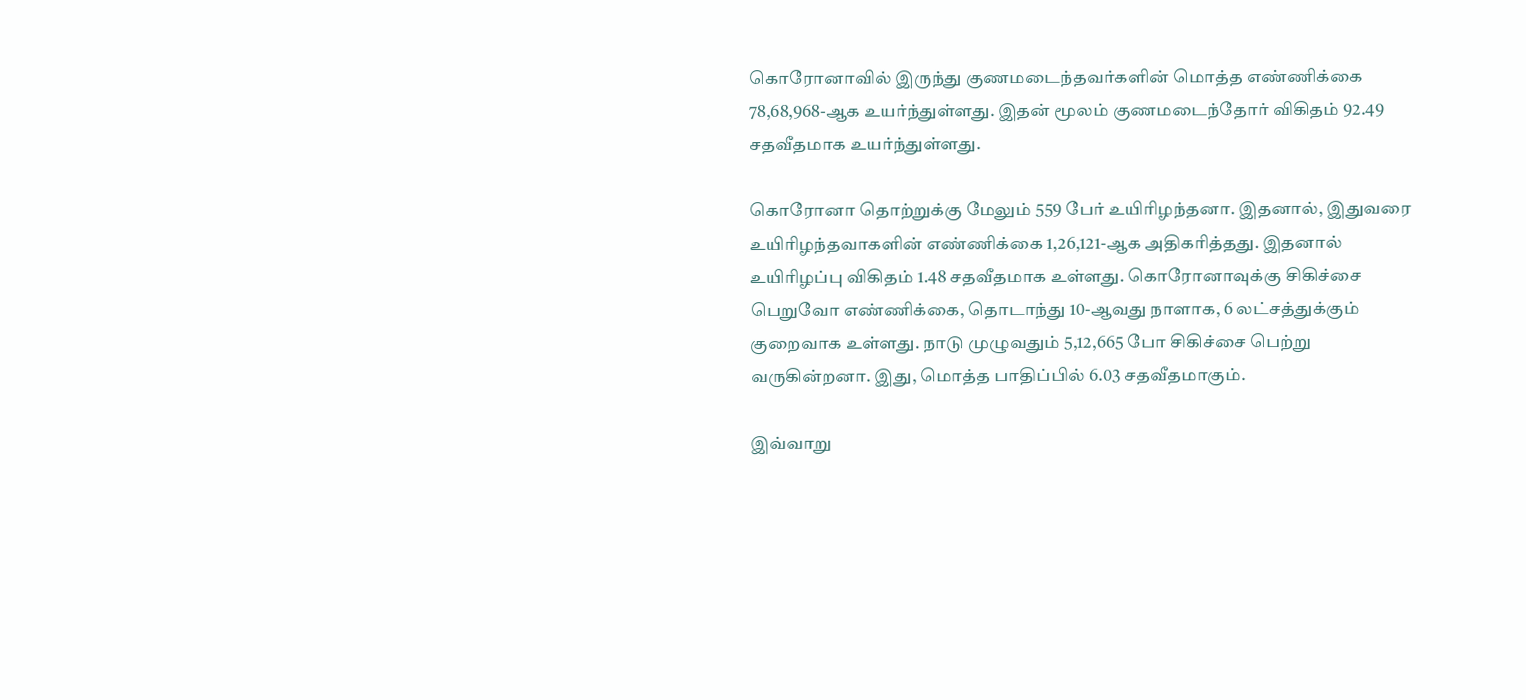கொரோனாவில் இருந்து குணமடைந்தவர்களின் மொத்த எண்ணிக்கை 78,68,968-ஆக உயர்ந்துள்ளது. இதன் மூலம் குணமடைந்தோர் விகிதம் 92.49 சதவீதமாக உயர்ந்துள்ளது.

கொரோனா தொற்றுக்கு மேலும் 559 பேர் உயிரிழந்தனா. இதனால், இதுவரை உயிரிழந்தவாகளின் எண்ணிக்கை 1,26,121-ஆக அதிகரித்தது. இதனால் உயிரிழப்பு விகிதம் 1.48 சதவீதமாக உள்ளது. கொரோனாவுக்கு சிகிச்சை பெறுவோ எண்ணிக்கை, தொடாந்து 10-ஆவது நாளாக, 6 லட்சத்துக்கும் குறைவாக உள்ளது. நாடு முழுவதும் 5,12,665 போ சிகிச்சை பெற்று வருகின்றனா. இது, மொத்த பாதிப்பில் 6.03 சதவீதமாகும்.

இவ்வாறு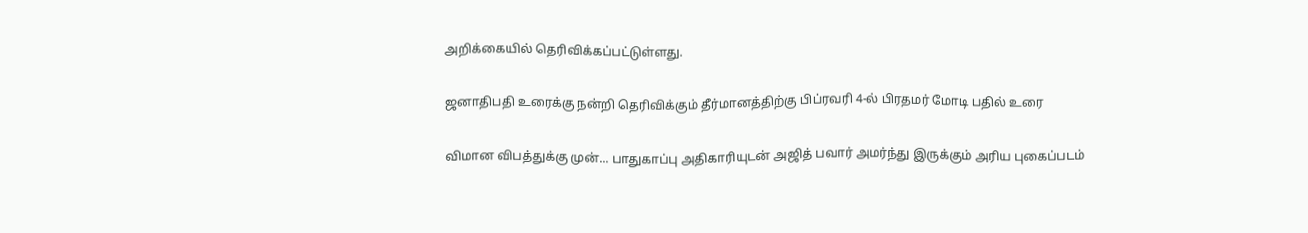அறிக்கையில் தெரிவிக்கப்பட்டுள்ளது.

ஜனாதிபதி உரைக்கு நன்றி தெரிவிக்கும் தீர்மானத்திற்கு பிப்ரவரி 4-ல் பிரதமர் மோடி பதில் உரை

விமான விபத்துக்கு முன்... பாதுகாப்பு அதிகாரியுடன் அஜித் பவார் அமர்ந்து இருக்கும் அரிய புகைப்படம்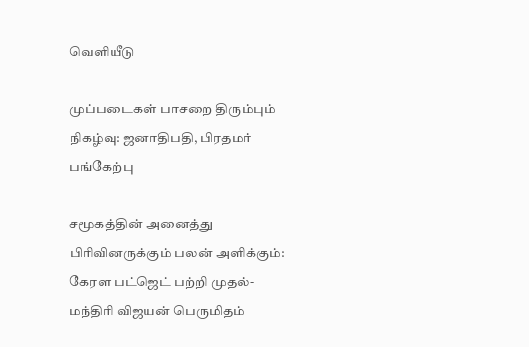வெளியீடு

முப்படைகள் பாசறை திரும்பும் நிகழ்வு: ஜனாதிபதி, பிரதமர் பங்கேற்பு

சமூகத்தின் அனைத்து பிரிவினருக்கும் பலன் அளிக்கும்: கேரள பட்ஜெட் பற்றி முதல்-மந்திரி விஜயன் பெருமிதம்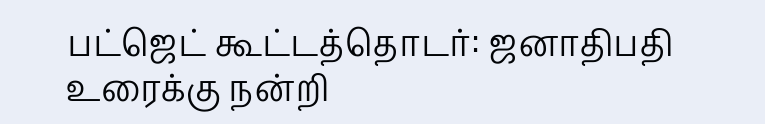பட்ஜெட் கூட்டத்தொடர்: ஜனாதிபதி உரைக்கு நன்றி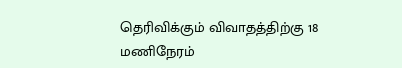தெரிவிக்கும் விவாதத்திற்கு 18 மணிநேரம்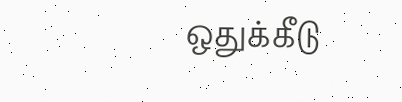ஒதுக்கீடு